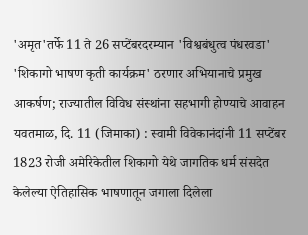'अमृत'तर्फे 11 ते 26 सप्टेंबरदरम्यान 'विश्वबंधुत्व पंधरवडा'
'शिकागो भाषण कृती कार्यक्रम' ठरणार अभियानाचे प्रमुख आकर्षण; राज्यातील विविध संस्थांना सहभागी होण्याचे आवाहन
यवतमाळ, दि. 11 (जिमाका) : स्वामी विवेकानंदांनी 11 सप्टेंबर 1823 रोजी अमेरिकेतील शिकागो येथे जागतिक धर्म संसदेत केलेल्या ऐतिहासिक भाषणातून जगाला दिलेला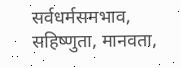सर्वधर्मसमभाव, सहिष्णुता, मानवता,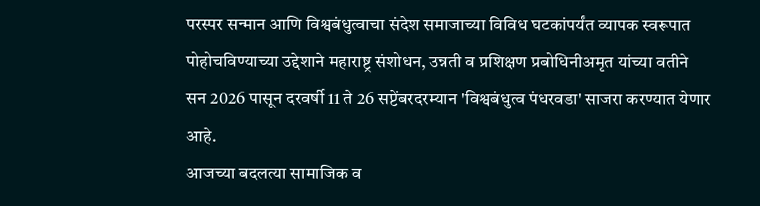परस्पर सन्मान आणि विश्वबंधुत्वाचा संदेश समाजाच्या विविध घटकांपर्यंत व्यापक स्वरूपात पोहोचविण्याच्या उद्देशाने महाराष्ट्र संशोधन, उन्नती व प्रशिक्षण प्रबोधिनीअमृत यांच्या वतीने सन 2026 पासून दरवर्षी 11 ते 26 सप्टेंबरदरम्यान 'विश्वबंधुत्व पंधरवडा' साजरा करण्यात येणार आहे.
आजच्या बदलत्या सामाजिक व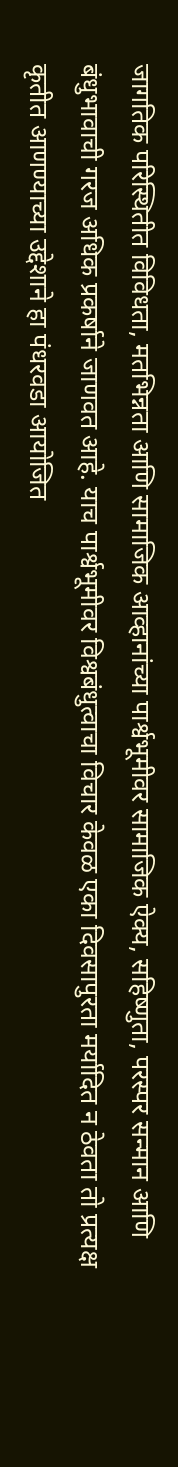जागतिक परिस्थितीत विविधता, मतभिन्नता आणि सामाजिक आव्हानांच्या पार्श्वभूमीवर सामाजिक ऐक्य, सहिष्णुता, परस्पर सन्मान आणि बंधुभावाची गरज अधिक प्रकर्षाने जाणवत आहे. याच पार्श्वभूमीवर विश्वबंधुत्वाचा विचार केवळ एका दिवसापुरता मर्यादित न ठेवता तो प्रत्यक्ष कृतीत आणण्याच्या उद्देशाने हा पंधरवडा आयोजित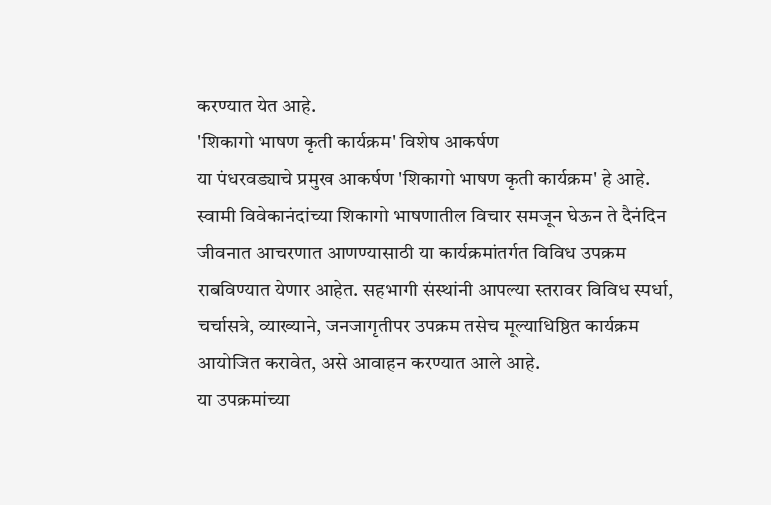करण्यात येत आहे.
'शिकागो भाषण कृती कार्यक्रम' विशेष आकर्षण
या पंधरवड्याचे प्रमुख आकर्षण 'शिकागो भाषण कृती कार्यक्रम' हे आहे. स्वामी विवेकानंदांच्या शिकागो भाषणातील विचार समजून घेऊन ते दैनंदिन जीवनात आचरणात आणण्यासाठी या कार्यक्रमांतर्गत विविध उपक्रम राबविण्यात येणार आहेत. सहभागी संस्थांनी आपल्या स्तरावर विविध स्पर्धा, चर्चासत्रे, व्याख्याने, जनजागृतीपर उपक्रम तसेच मूल्याधिष्ठित कार्यक्रम आयोजित करावेत, असे आवाहन करण्यात आले आहे.
या उपक्रमांच्या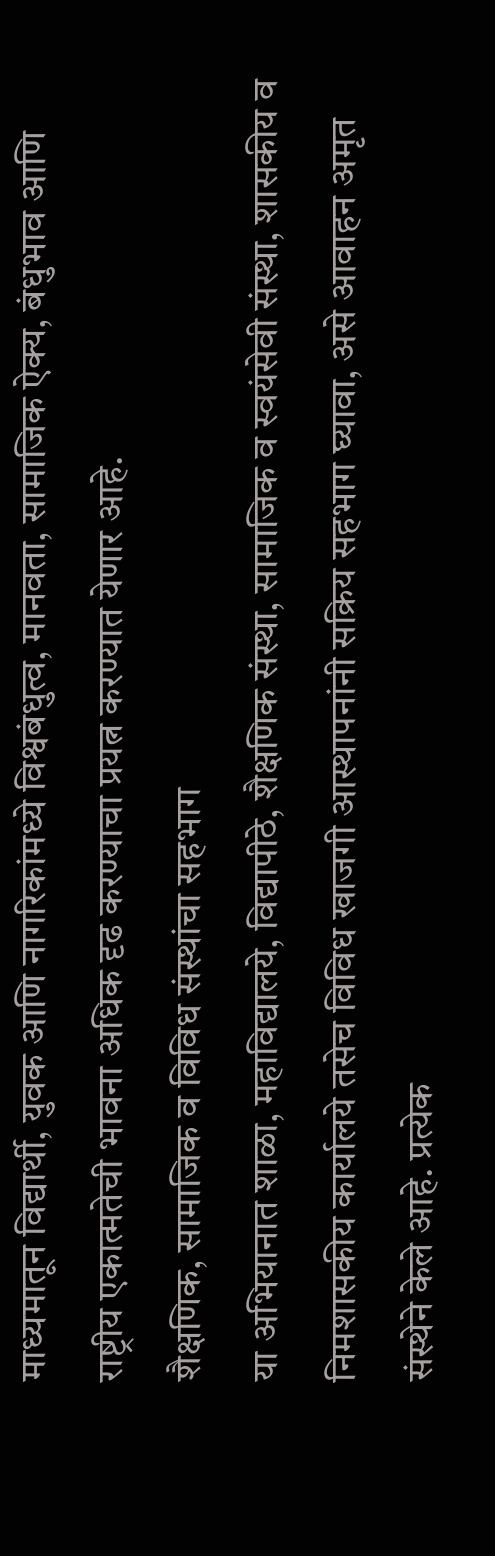माध्यमातून विद्यार्थी, युवक आणि नागरिकांमध्ये विश्वबंधुत्व, मानवता, सामाजिक ऐक्य, बंधुभाव आणि राष्ट्रीय एकात्मतेची भावना अधिक दृढ करण्याचा प्रयत्न करण्यात येणार आहे.
शैक्षणिक, सामाजिक व विविध संस्थांचा सहभाग
या अभियानात शाळा, महाविद्यालये, विद्यापीठे, शैक्षणिक संस्था, सामाजिक व स्वयंसेवी संस्था, शासकीय व निमशासकीय कार्यालये तसेच विविध खाजगी आस्थापनांनी सक्रिय सहभाग घ्यावा, असे आवाहन अमृत संस्थेने केले आहे. प्रत्येक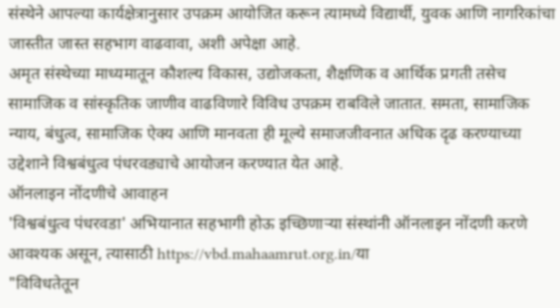संस्थेने आपल्या कार्यक्षेत्रानुसार उपक्रम आयोजित करून त्यामध्ये विद्यार्थी, युवक आणि नागरिकांचा जास्तीत जास्त सहभाग वाढवावा, अशी अपेक्षा आहे.
अमृत संस्थेच्या माध्यमातून कौशल्य विकास, उद्योजकता, शैक्षणिक व आर्थिक प्रगती तसेच सामाजिक व सांस्कृतिक जाणीव वाढविणारे विविध उपक्रम राबविले जातात. समता, सामाजिक न्याय, बंधुत्व, सामाजिक ऐक्य आणि मानवता ही मूल्ये समाजजीवनात अधिक दृढ करण्याच्या उद्देशाने विश्वबंधुत्व पंधरवड्याचे आयोजन करण्यात येत आहे.
ऑनलाइन नोंदणीचे आवाहन
'विश्वबंधुत्व पंधरवडा' अभियानात सहभागी होऊ इच्छिणाऱ्या संस्थांनी ऑनलाइन नोंदणी करणे आवश्यक असून, त्यासाठी https://vbd.mahaamrut.org.in/या
"विविधतेतून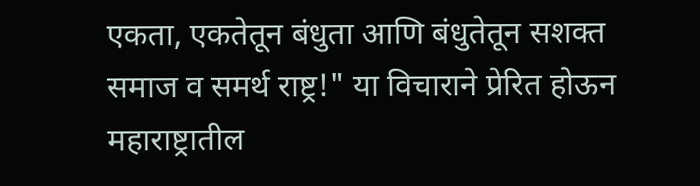एकता, एकतेतून बंधुता आणि बंधुतेतून सशक्त समाज व समर्थ राष्ट्र!" या विचाराने प्रेरित होऊन महाराष्ट्रातील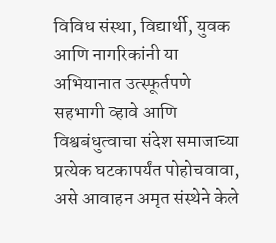विविध संस्था, विद्यार्थी, युवक आणि नागरिकांनी या अभियानात उत्स्फूर्तपणे सहभागी व्हावे आणि विश्वबंधुत्वाचा संदेश समाजाच्या प्रत्येक घटकापर्यंत पोहोचवावा, असे आवाहन अमृत संस्थेने केले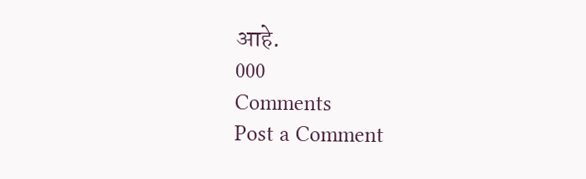आहे.
000
Comments
Post a Comment